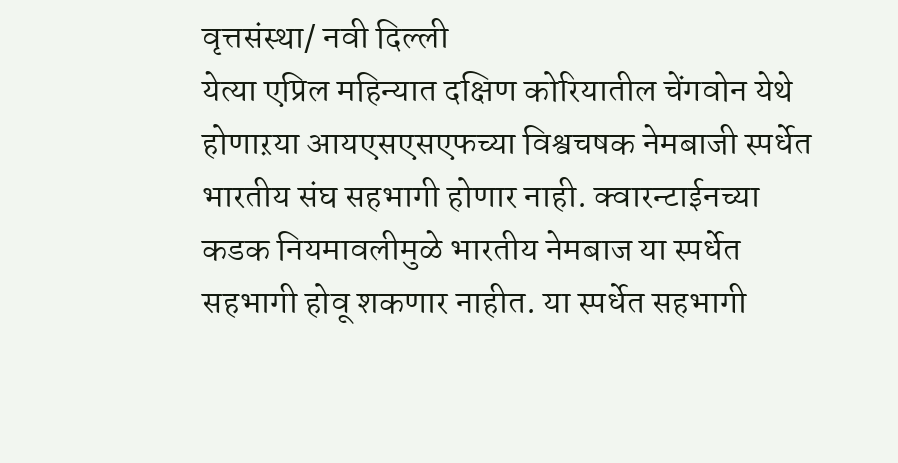वृत्तसंस्था/ नवी दिल्ली
येत्या एप्रिल महिन्यात दक्षिण कोरियातील चेंगवोन येथे होणाऱया आयएसएसएफच्या विश्वचषक नेमबाजी स्पर्धेत भारतीय संघ सहभागी होणार नाही. क्वारन्टाईनच्या कडक नियमावलीमुळे भारतीय नेमबाज या स्पर्धेत सहभागी होवू शकणार नाहीत. या स्पर्धेत सहभागी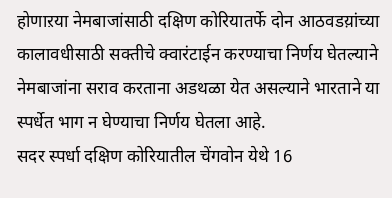होणाऱया नेमबाजांसाठी दक्षिण कोरियातर्फे दोन आठवडय़ांच्या कालावधीसाठी सक्तीचे क्वारंटाईन करण्याचा निर्णय घेतल्याने नेमबाजांना सराव करताना अडथळा येत असल्याने भारताने या स्पर्धेत भाग न घेण्याचा निर्णय घेतला आहे.
सदर स्पर्धा दक्षिण कोरियातील चेंगवोन येथे 16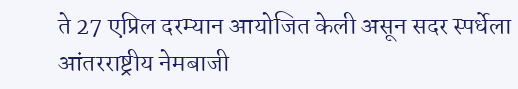ते 27 एप्रिल दरम्यान आयोजित केली असून सदर स्पर्धेला आंतरराष्ट्रीय नेमबाजी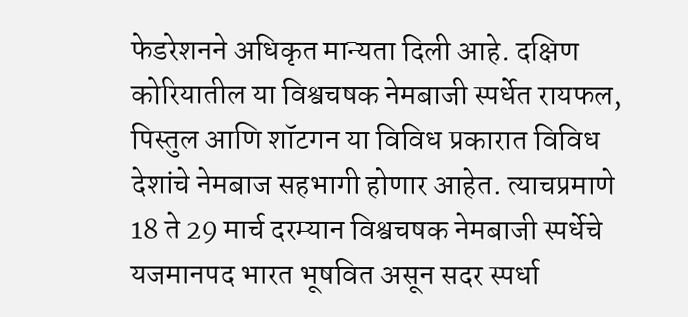फेडरेशनने अधिकृत मान्यता दिली आहे. दक्षिण कोरियातील या विश्वचषक नेमबाजी स्पर्धेत रायफल, पिस्तुल आणि शॉटगन या विविध प्रकारात विविध देशांचे नेमबाज सहभागी होणार आहेत. त्याचप्रमाणे 18 ते 29 मार्च दरम्यान विश्वचषक नेमबाजी स्पर्धेचे यजमानपद भारत भूषवित असून सदर स्पर्धा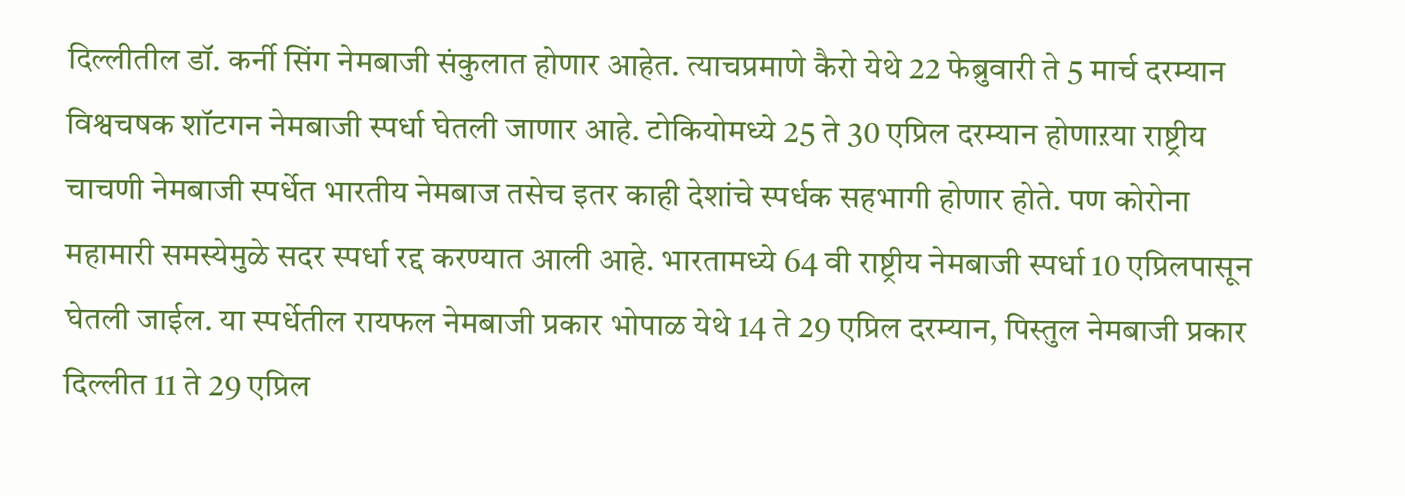दिल्लीतील डॉ. कर्नी सिंग नेमबाजी संकुलात होणार आहेत. त्याचप्रमाणे कैरो येथे 22 फेब्रुवारी ते 5 मार्च दरम्यान विश्वचषक शॉटगन नेमबाजी स्पर्धा घेतली जाणार आहे. टोकियोमध्ये 25 ते 30 एप्रिल दरम्यान होणाऱया राष्ट्रीय चाचणी नेमबाजी स्पर्धेत भारतीय नेमबाज तसेच इतर काही देशांचे स्पर्धक सहभागी होणार होते. पण कोरोना महामारी समस्येमुळे सदर स्पर्धा रद्द करण्यात आली आहे. भारतामध्ये 64 वी राष्ट्रीय नेमबाजी स्पर्धा 10 एप्रिलपासून घेतली जाईल. या स्पर्धेतील रायफल नेमबाजी प्रकार भोपाळ येथे 14 ते 29 एप्रिल दरम्यान, पिस्तुल नेमबाजी प्रकार दिल्लीत 11 ते 29 एप्रिल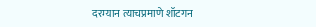दरम्यान त्याचप्रमाणे शॉटगन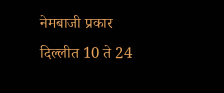नेमबाजी प्रकार दिल्लीत 10 ते 24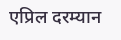एप्रिल दरम्यान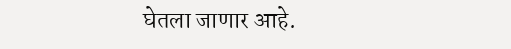घेतला जाणार आहे.